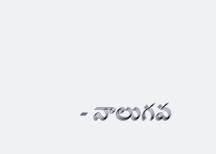- నాలుగవ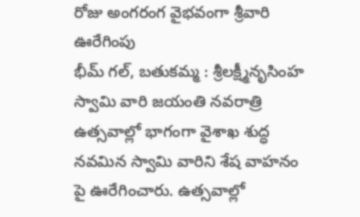రోజు అంగరంగ వైభవంగా శ్రీవారి ఊరేగింపు
భీమ్ గల్, బతుకమ్మ : శ్రీలక్ష్మీనృసింహ స్వామి వారి జయంతి నవరాత్రి ఉత్సవాల్లో భాగంగా వైశాఖ శుద్ధ నవమిన స్వామి వారిని శేష వాహనం పై ఊరేగించారు. ఉత్సవాల్లో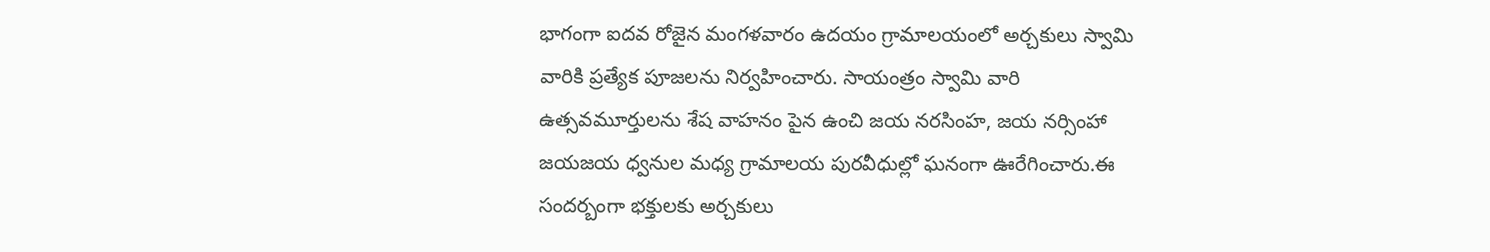భాగంగా ఐదవ రోజైన మంగళవారం ఉదయం గ్రామాలయంలో అర్చకులు స్వామి వారికి ప్రత్యేక పూజలను నిర్వహించారు. సాయంత్రం స్వామి వారి ఉత్సవమూర్తులను శేష వాహనం పైన ఉంచి జయ నరసింహ, జయ నర్సింహా జయజయ ధ్వనుల మధ్య గ్రామాలయ పురవీధుల్లో ఘనంగా ఊరేగించారు.ఈ సందర్బంగా భక్తులకు అర్చకులు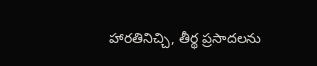హారతినిచ్చి, తీర్థ ప్రసాదలను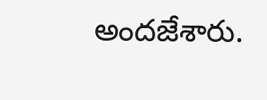అందజేశారు.